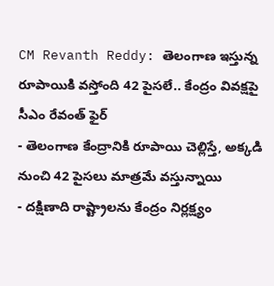CM Revanth Reddy: తెలంగాణ ఇస్తున్న రూపాయికి వస్తోంది 42 పైసలే.. కేంద్రం వివక్షపై సీఎం రేవంత్ ఫైర్
- తెలంగాణ కేంద్రానికి రూపాయి చెల్లిస్తే, అక్కడి నుంచి 42 పైసలు మాత్రమే వస్తున్నాయి
- దక్షిణాది రాష్ట్రాలను కేంద్రం నిర్లక్ష్యం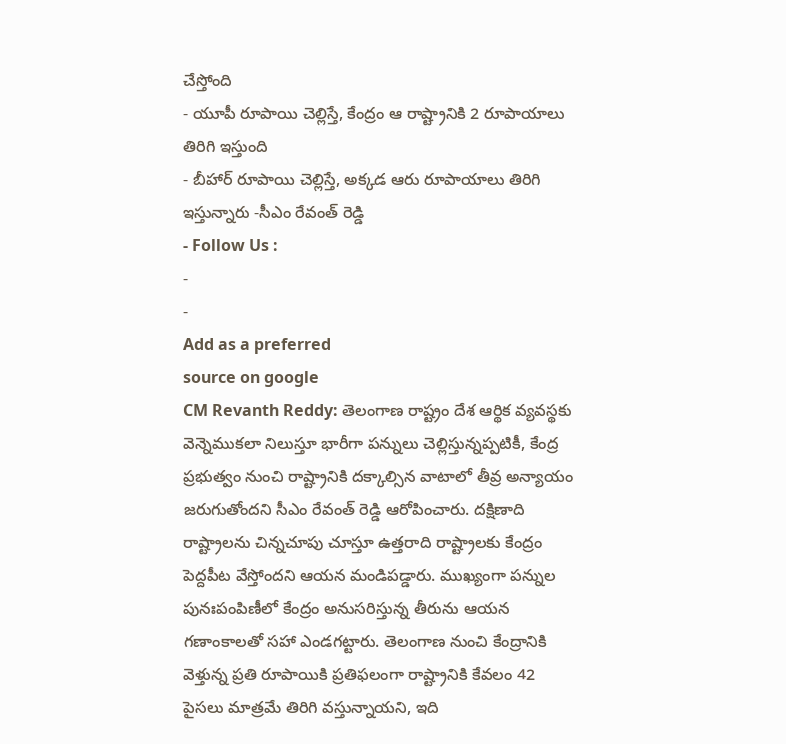చేస్తోంది
- యూపీ రూపాయి చెల్లిస్తే, కేంద్రం ఆ రాష్ట్రానికి 2 రూపాయాలు తిరిగి ఇస్తుంది
- బీహార్ రూపాయి చెల్లిస్తే, అక్కడ ఆరు రూపాయాలు తిరిగి ఇస్తున్నారు -సీఎం రేవంత్ రెడ్డి
- Follow Us :
-
-
Add as a preferred
source on google
CM Revanth Reddy: తెలంగాణ రాష్ట్రం దేశ ఆర్థిక వ్యవస్థకు వెన్నెముకలా నిలుస్తూ భారీగా పన్నులు చెల్లిస్తున్నప్పటికీ, కేంద్ర ప్రభుత్వం నుంచి రాష్ట్రానికి దక్కాల్సిన వాటాలో తీవ్ర అన్యాయం జరుగుతోందని సీఎం రేవంత్ రెడ్డి ఆరోపించారు. దక్షిణాది రాష్ట్రాలను చిన్నచూపు చూస్తూ ఉత్తరాది రాష్ట్రాలకు కేంద్రం పెద్దపీట వేస్తోందని ఆయన మండిపడ్డారు. ముఖ్యంగా పన్నుల పునఃపంపిణీలో కేంద్రం అనుసరిస్తున్న తీరును ఆయన గణాంకాలతో సహా ఎండగట్టారు. తెలంగాణ నుంచి కేంద్రానికి వెళ్తున్న ప్రతి రూపాయికి ప్రతిఫలంగా రాష్ట్రానికి కేవలం 42 పైసలు మాత్రమే తిరిగి వస్తున్నాయని, ఇది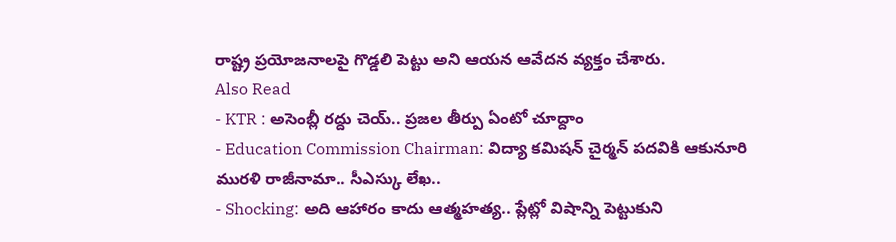రాష్ట్ర ప్రయోజనాలపై గొడ్డలి పెట్టు అని ఆయన ఆవేదన వ్యక్తం చేశారు.
Also Read
- KTR : అసెంబ్లీ రద్దు చెయ్.. ప్రజల తీర్పు ఏంటో చూద్దాం
- Education Commission Chairman: విద్యా కమిషన్ చైర్మన్ పదవికి ఆకునూరి మురళి రాజీనామా.. సీఎస్కు లేఖ..
- Shocking: అది ఆహారం కాదు ఆత్మహత్య.. ప్లేట్లో విషాన్ని పెట్టుకుని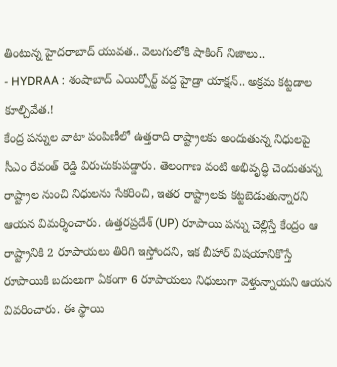తింటున్న హైదరాబాద్ యువత.. వెలుగులోకి షాకింగ్ నిజాలు..
- HYDRAA : శంషాబాద్ ఎయిర్పోర్ట్ వద్ద హైడ్రా యాక్షన్.. అక్రమ కట్టడాల కూల్చివేత.!
కేంద్ర పన్నుల వాటా పంపిణీలో ఉత్తరాది రాష్ట్రాలకు అందుతున్న నిధులపై సీఎం రేవంత్ రెడ్డి విరుచుకుపడ్డారు. తెలంగాణ వంటి అభివృద్ధి చెందుతున్న రాష్ట్రాల నుంచి నిధులను సేకరించి, ఇతర రాష్ట్రాలకు కట్టబెడుతున్నారని ఆయన విమర్శించారు. ఉత్తరప్రదేశ్ (UP) రూపాయి పన్ను చెల్లిస్తే కేంద్రం ఆ రాష్ట్రానికి 2 రూపాయలు తిరిగి ఇస్తోందని, ఇక బీహార్ విషయానికొస్తే రూపాయికి బదులుగా ఏకంగా 6 రూపాయలు నిధులుగా వెళ్తున్నాయని ఆయన వివరించారు. ఈ స్థాయి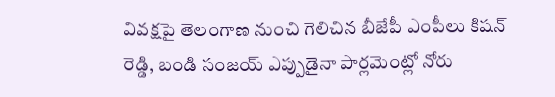వివక్షపై తెలంగాణ నుంచి గెలిచిన బీజేపీ ఎంపీలు కిషన్ రెడ్డి, బండి సంజయ్ ఎప్పుడైనా పార్లమెంట్లో నోరు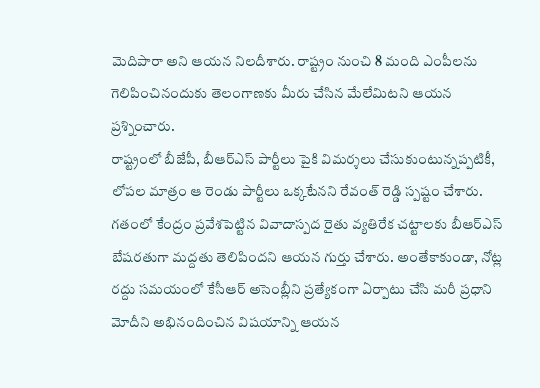మెదిపారా అని ఆయన నిలదీశారు. రాష్ట్రం నుంచి 8 మంది ఎంపీలను గెలిపించినందుకు తెలంగాణకు మీరు చేసిన మేలేమిటని ఆయన ప్రశ్నించారు.
రాష్ట్రంలో బీజేపీ, బీఆర్ఎస్ పార్టీలు పైకి విమర్శలు చేసుకుంటున్నప్పటికీ, లోపల మాత్రం ఆ రెండు పార్టీలు ఒక్కటేనని రేవంత్ రెడ్డి స్పష్టం చేశారు. గతంలో కేంద్రం ప్రవేశపెట్టిన వివాదాస్పద రైతు వ్యతిరేక చట్టాలకు బీఆర్ఎస్ బేషరతుగా మద్దతు తెలిపిందని ఆయన గుర్తు చేశారు. అంతేకాకుండా, నోట్ల రద్దు సమయంలో కేసీఆర్ అసెంబ్లీని ప్రత్యేకంగా ఏర్పాటు చేసి మరీ ప్రధాని మోదీని అభినందించిన విషయాన్ని ఆయన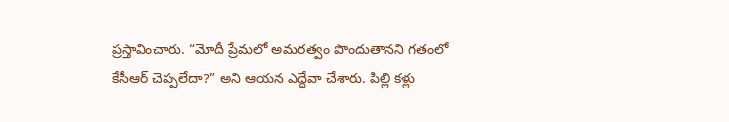ప్రస్తావించారు. “మోదీ ప్రేమలో అమరత్వం పొందుతానని గతంలో కేసీఆర్ చెప్పలేదా?” అని ఆయన ఎద్దేవా చేశారు. పిల్లి కళ్లు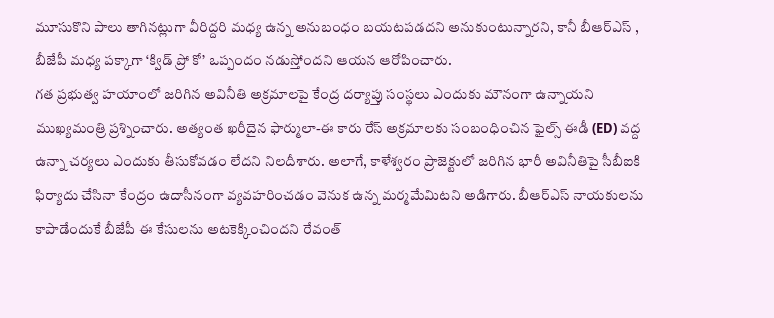మూసుకొని పాలు తాగినట్లుగా వీరిద్దరి మధ్య ఉన్న అనుబంధం బయటపడదని అనుకుంటున్నారని, కానీ బీఆర్ఎస్ , బీజేపీ మధ్య పక్కాగా ‘క్విడ్ ప్రో కో’ ఒప్పందం నడుస్తోందని ఆయన ఆరోపించారు.
గత ప్రభుత్వ హయాంలో జరిగిన అవినీతి అక్రమాలపై కేంద్ర దర్యాప్తు సంస్థలు ఎందుకు మౌనంగా ఉన్నాయని ముఖ్యమంత్రి ప్రశ్నించారు. అత్యంత ఖరీదైన ఫార్ములా-ఈ కారు రేస్ అక్రమాలకు సంబంధించిన ఫైల్స్ ఈడీ (ED) వద్ద ఉన్నా చర్యలు ఎందుకు తీసుకోవడం లేదని నిలదీశారు. అలాగే, కాళేశ్వరం ప్రాజెక్టులో జరిగిన భారీ అవినీతిపై సీబీఐకి ఫిర్యాదు చేసినా కేంద్రం ఉదాసీనంగా వ్యవహరించడం వెనుక ఉన్న మర్మమేమిటని అడిగారు. బీఆర్ఎస్ నాయకులను కాపాడేందుకే బీజేపీ ఈ కేసులను అటకెక్కించిందని రేవంత్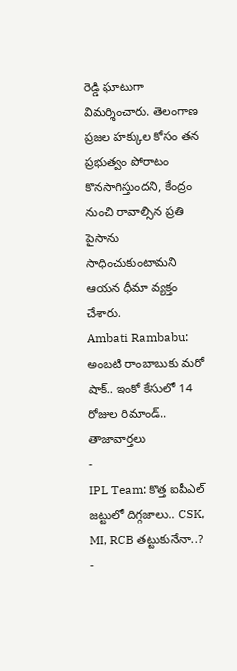రెడ్డి ఘాటుగా విమర్శించారు. తెలంగాణ ప్రజల హక్కుల కోసం తన ప్రభుత్వం పోరాటం కొనసాగిస్తుందని, కేంద్రం నుంచి రావాల్సిన ప్రతి పైసాను సాధించుకుంటామని ఆయన ధీమా వ్యక్తం చేశారు.
Ambati Rambabu: అంబటి రాంబాబుకు మరో షాక్.. ఇంకో కేసులో 14 రోజుల రిమాండ్..
తాజావార్తలు
-
IPL Team: కొత్త ఐపీఎల్ జట్టులో దిగ్గజాలు.. CSK, MI, RCB తట్టుకునేనా..?
-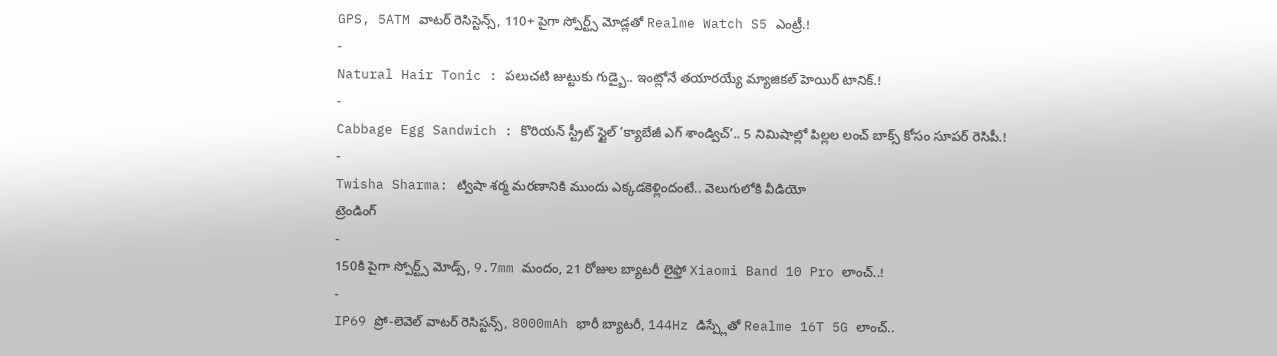GPS, 5ATM వాటర్ రెసిస్టెన్స్, 110+ పైగా స్పోర్ట్స్ మోడ్లతో Realme Watch S5 ఎంట్రీ.!
-
Natural Hair Tonic : పలుచటి జుట్టుకు గుడ్బై.. ఇంట్లోనే తయారయ్యే మ్యాజికల్ హెయిర్ టానిక్.!
-
Cabbage Egg Sandwich : కొరియన్ స్ట్రీట్ స్టైల్ ‘క్యాబేజీ ఎగ్ శాండ్విచ్’.. 5 నిమిషాల్లో పిల్లల లంచ్ బాక్స్ కోసం సూపర్ రెసిపీ.!
-
Twisha Sharma: ట్విషా శర్మ మరణానికి ముందు ఎక్కడకెళ్లిందంటే.. వెలుగులోకి వీడియో
ట్రెండింగ్
-
150కి పైగా స్పోర్ట్స్ మోడ్స్, 9.7mm మందం, 21 రోజుల బ్యాటరీ లైఫ్తో Xiaomi Band 10 Pro లాంచ్..!
-
IP69 ప్రో-లెవెల్ వాటర్ రెసిస్టన్స్, 8000mAh భారీ బ్యాటరీ, 144Hz డిస్ప్లేతో Realme 16T 5G లాంచ్..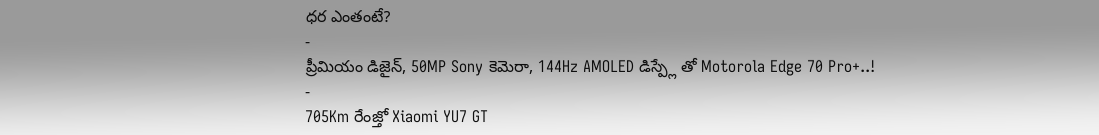ధర ఎంతంటే?
-
ప్రీమియం డిజైన్, 50MP Sony కెమెరా, 144Hz AMOLED డిస్ప్లే తో Motorola Edge 70 Pro+..!
-
705Km రేంజ్తో Xiaomi YU7 GT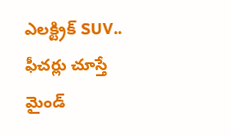ఎలక్ట్రిక్ SUV.. ఫీచర్లు చూస్తే మైండ్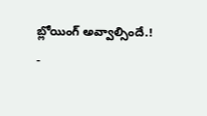బ్లోయింగ్ అవ్వాల్సిందే.!
-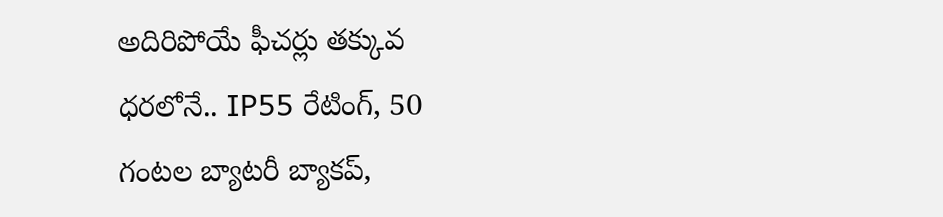అదిరిపోయే ఫీచర్లు తక్కువ ధరలోనే.. IP55 రేటింగ్, 50 గంటల బ్యాటరీ బ్యాకప్,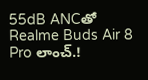55dB ANCతో Realme Buds Air 8 Pro లాంచ్.!